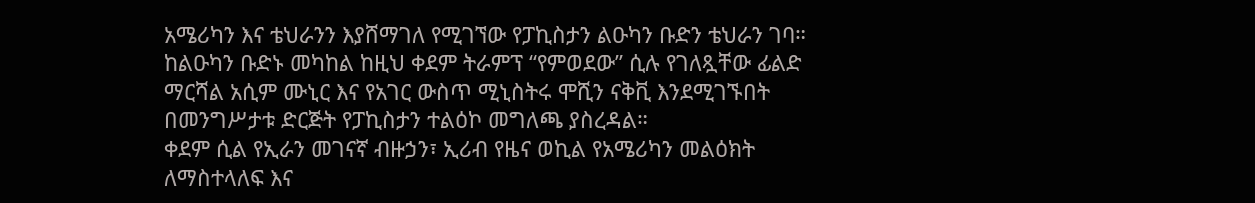አሜሪካን እና ቴህራንን እያሸማገለ የሚገኘው የፓኪስታን ልዑካን ቡድን ቴህራን ገባ።
ከልዑካን ቡድኑ መካከል ከዚህ ቀደም ትራምፕ “የምወደው” ሲሉ የገለጿቸው ፊልድ ማርሻል አሲም ሙኒር እና የአገር ውስጥ ሚኒስትሩ ሞሺን ናቅቪ እንደሚገኙበት በመንግሥታቱ ድርጅት የፓኪስታን ተልዕኮ መግለጫ ያስረዳል።
ቀደም ሲል የኢራን መገናኛ ብዙኃን፣ ኢሪብ የዜና ወኪል የአሜሪካን መልዕክት ለማስተላለፍ እና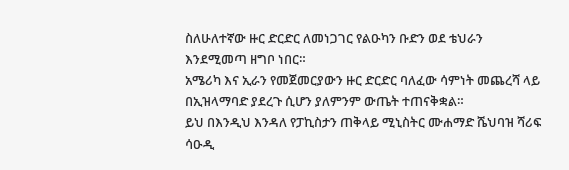ስለሁለተኛው ዙር ድርድር ለመነጋገር የልዑካን ቡድን ወደ ቴህራን እንደሚመጣ ዘግቦ ነበር።
አሜሪካ እና ኢራን የመጀመርያውን ዙር ድርድር ባለፈው ሳምነት መጨረሻ ላይ በኢዝላማባድ ያደረጉ ሲሆን ያለምንም ውጤት ተጠናቅቋል።
ይህ በእንዲህ እንዳለ የፓኪስታን ጠቅላይ ሚኒስትር ሙሐማድ ሼህባዝ ሻሪፍ ሳዑዲ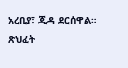አረቢያ፣ ጂዳ ደርሰዋል።
ጽህፈት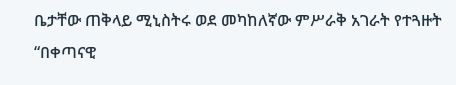ቤታቸው ጠቅላይ ሚኒስትሩ ወደ መካከለኛው ምሥራቅ አገራት የተጓዙት “በቀጣናዊ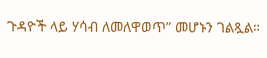ጉዳዮች ላይ ሃሳብ ለመለዋወጥ” መሆኑን ገልጿል።